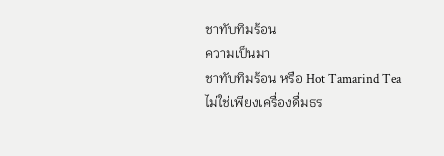ชาทับทิมร้อน
ความเป็นมา
ชาทับทิมร้อน หรือ Hot Tamarind Tea ไม่ใช่เพียงเครื่องดื่มธร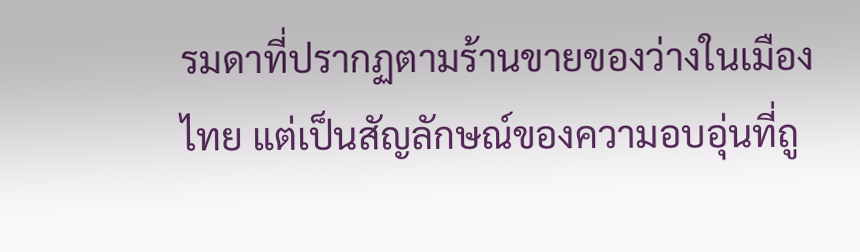รมดาที่ปรากฏตามร้านขายของว่างในเมืองไทย แต่เป็นสัญลักษณ์ของความอบอุ่นที่ถู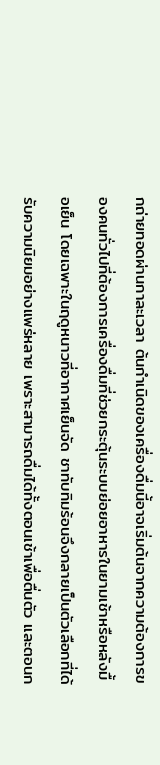กถ่ายทอดผ่านกาละเวลา ต้นกำเนิดของเครื่องดื่มนี้อาจเริ่มต้นจากความต้องการของคนทั่วไปที่ต้องการเครื่องดื่มที่ช่วยกระตุ้นระบบย่อยอาหารในยามเช้าหรือหลังมื้อเย็น โดยเฉพาะในฤดูหนาวที่อากาศเย็นจัด ชาทับทิมร้อนจึงกลายเป็นตัวเลือกที่ได้รับความนิยมอย่างแพร่หลาย เพราะสามารถดื่มได้ทั้งตอนเช้าเพื่อตื่นตัว และตอนก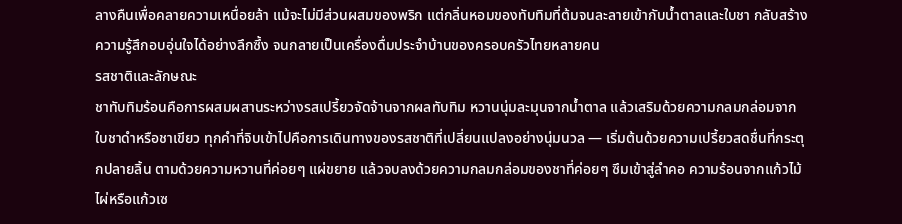ลางคืนเพื่อคลายความเหนื่อยล้า แม้จะไม่มีส่วนผสมของพริก แต่กลิ่นหอมของทับทิมที่ต้มจนละลายเข้ากับน้ำตาลและใบชา กลับสร้างความรู้สึกอบอุ่นใจได้อย่างลึกซึ้ง จนกลายเป็นเครื่องดื่มประจำบ้านของครอบครัวไทยหลายคน
รสชาติและลักษณะ
ชาทับทิมร้อนคือการผสมผสานระหว่างรสเปรี้ยวจัดจ้านจากผลทับทิม หวานนุ่มละมุนจากน้ำตาล แล้วเสริมด้วยความกลมกล่อมจากใบชาดำหรือชาเขียว ทุกคำที่จิบเข้าไปคือการเดินทางของรสชาติที่เปลี่ยนแปลงอย่างนุ่มนวล — เริ่มต้นด้วยความเปรี้ยวสดชื่นที่กระตุกปลายลิ้น ตามด้วยความหวานที่ค่อยๆ แผ่ขยาย แล้วจบลงด้วยความกลมกล่อมของชาที่ค่อยๆ ซึมเข้าสู่ลำคอ ความร้อนจากแก้วไม้ไผ่หรือแก้วเซ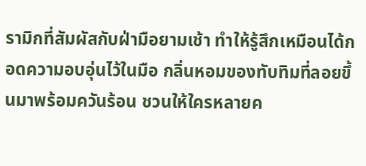รามิกที่สัมผัสกับฝ่ามือยามเช้า ทำให้รู้สึกเหมือนได้กอดความอบอุ่นไว้ในมือ กลิ่นหอมของทับทิมที่ลอยขึ้นมาพร้อมควันร้อน ชวนให้ใครหลายค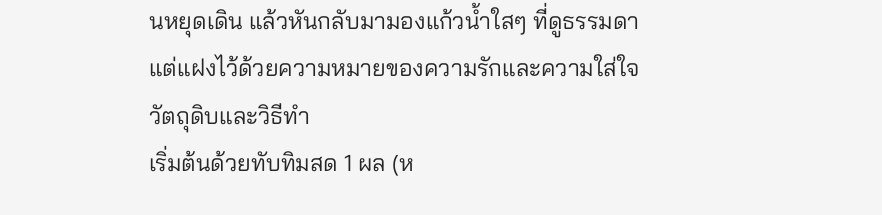นหยุดเดิน แล้วหันกลับมามองแก้วน้ำใสๆ ที่ดูธรรมดา แต่แฝงไว้ด้วยความหมายของความรักและความใส่ใจ
วัตถุดิบและวิธีทำ
เริ่มต้นด้วยทับทิมสด 1 ผล (ห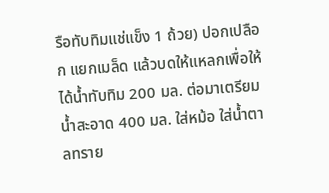รือทับทิมแช่แข็ง 1 ถ้วย) ปอกเปลือก แยกเมล็ด แล้วบดให้แหลกเพื่อให้ได้น้ำทับทิม 200 มล. ต่อมาเตรียมน้ำสะอาด 400 มล. ใส่หม้อ ใส่น้ำตาลทราย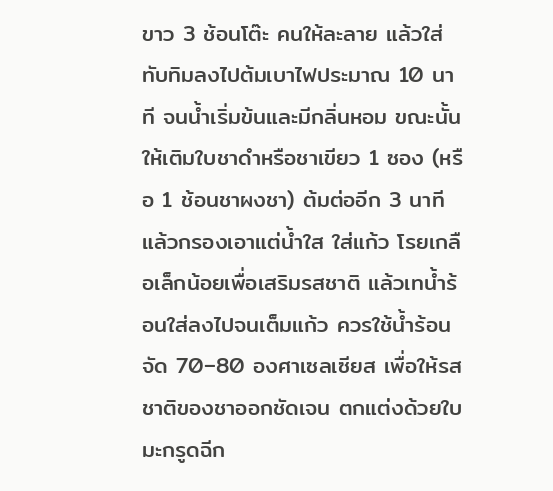ขาว 3 ช้อนโต๊ะ คนให้ละลาย แล้วใส่ทับทิมลงไปต้มเบาไฟประมาณ 10 นาที จนน้ำเริ่มข้นและมีกลิ่นหอม ขณะนั้นให้เติมใบชาดำหรือชาเขียว 1 ซอง (หรือ 1 ช้อนชาผงชา) ต้มต่ออีก 3 นาที แล้วกรองเอาแต่น้ำใส ใส่แก้ว โรยเกลือเล็กน้อยเพื่อเสริมรสชาติ แล้วเทน้ำร้อนใส่ลงไปจนเต็มแก้ว ควรใช้น้ำร้อนจัด 70–80 องศาเซลเซียส เพื่อให้รสชาติของชาออกชัดเจน ตกแต่งด้วยใบมะกรูดฉีก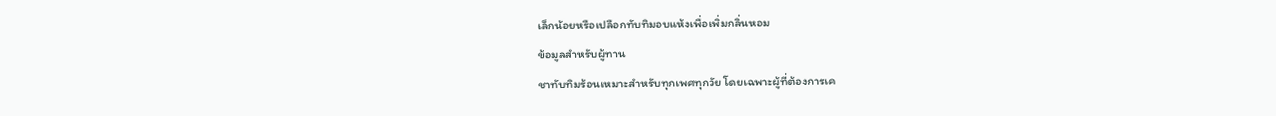เล็กน้อยหรือเปลือกทับทิมอบแห้งเพื่อเพิ่มกลิ่นหอม
ข้อมูลสำหรับผู้ทาน
ชาทับทิมร้อนเหมาะสำหรับทุกเพศทุกวัย โดยเฉพาะผู้ที่ต้องการเค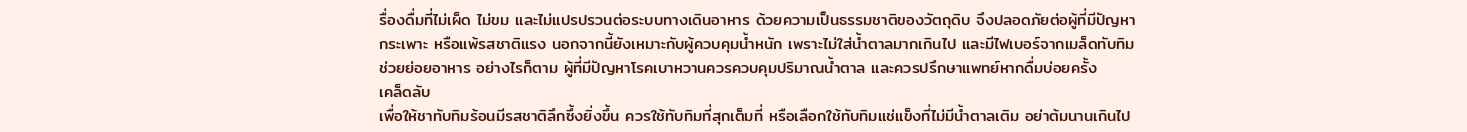รื่องดื่มที่ไม่เผ็ด ไม่ขม และไม่แปรปรวนต่อระบบทางเดินอาหาร ด้วยความเป็นธรรมชาติของวัตถุดิบ จึงปลอดภัยต่อผู้ที่มีปัญหากระเพาะ หรือแพ้รสชาติแรง นอกจากนี้ยังเหมาะกับผู้ควบคุมน้ำหนัก เพราะไม่ใส่น้ำตาลมากเกินไป และมีไฟเบอร์จากเมล็ดทับทิมช่วยย่อยอาหาร อย่างไรก็ตาม ผู้ที่มีปัญหาโรคเบาหวานควรควบคุมปริมาณน้ำตาล และควรปรึกษาแพทย์หากดื่มบ่อยครั้ง
เคล็ดลับ
เพื่อให้ชาทับทิมร้อนมีรสชาติลึกซึ้งยิ่งขึ้น ควรใช้ทับทิมที่สุกเต็มที่ หรือเลือกใช้ทับทิมแช่แข็งที่ไม่มีน้ำตาลเติม อย่าต้มนานเกินไป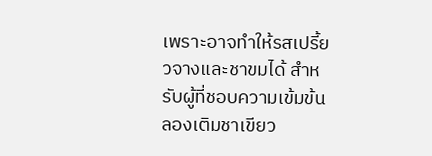เพราะอาจทำให้รสเปรี้ยวจางและชาขมได้ สำหรับผู้ที่ชอบความเข้มข้น ลองเติมชาเขียว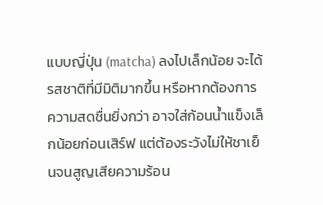แบบญี่ปุ่น (matcha) ลงไปเล็กน้อย จะได้รสชาติที่มีมิติมากขึ้น หรือหากต้องการความสดชื่นยิ่งกว่า อาจใส่ก้อนน้ำแข็งเล็กน้อยก่อนเสิร์ฟ แต่ต้องระวังไม่ให้ชาเย็นจนสูญเสียความร้อน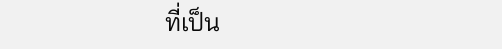ที่เป็น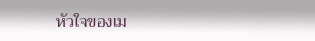หัวใจของเม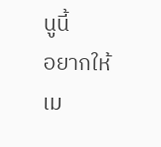นูนี้
อยากให้เม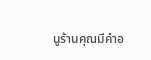นูร้านคุณมีคำอ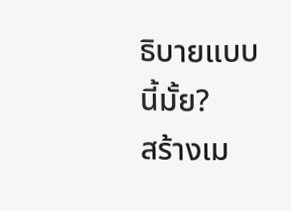ธิบายแบบนี้มั้ย?
สร้างเม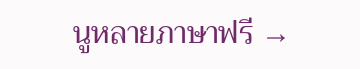นูหลายภาษาฟรี →